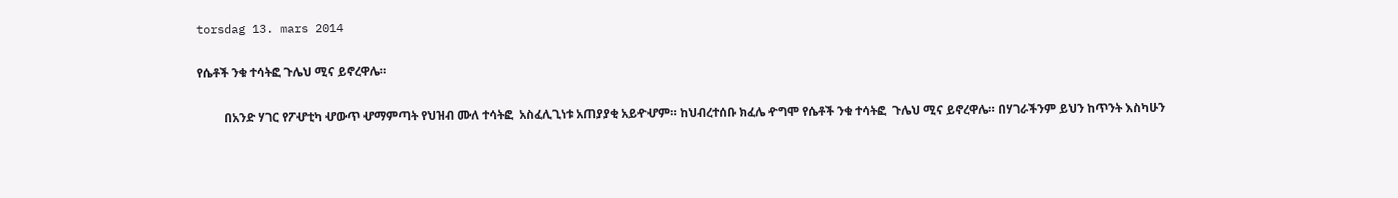torsdag 13. mars 2014

የሴቶች ንቁ ተሳትፎ ጉሌህ ሚና ይኖረዋሌ።

         በአንድ ሃገር የፖሇቲካ ሇውጥ ሇማምጣት የህዝብ ሙለ ተሳትፎ  አስፈሊጊነቱ አጠያያቂ አይዯሇም። ከህብረተሰቡ ክፈሌ ዯግሞ የሴቶች ንቁ ተሳትፎ  ጉሌህ ሚና ይኖረዋሌ። በሃገራችንም ይህን ከጥንት እስካሁን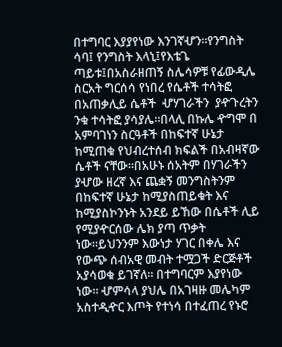በተግባር እያያየነው እንገኛሇን።የንግስት ሳባ፤ የንግስት እላኒ፤የእቴጌ ጣይቱ፤በአስራዘጠኝ ስሌሳዎቹ የፊውዲሌ ስርአት ግርሰሳ የነበረ የሴቶች ተሳትፎ በአጠቃሊይ ሴቶች  ሇሃገራችን  ያዯጉረትን ንቁ ተሳትፎ ያሳያሌ።በላሊ በኩሌ ዯግሞ በ አምባገነን ስርዓቶች በከፍተኛ ሁኔታ ከሚጠቁ የህብረተሰብ ክፍልች በአብዛኛው ሴቶች ናቸው።በአሁኑ ሰአትም በሃገራችን ያሇው ዘረኛ እና ጨቋኝ መንግስትንም በከፍተኛ ሁኔታ ከሚያስጠይቁት እና ከሚያስኮንኑት አንደይ ይኸው በሴቶች ሊይ የሚያዯርሰው ሌክ ያጣ ጥቃት ነው።ይህንንም እውነታ ሃገር በቀሌ እና የውጭ ሰብአዊ መብት ተሟጋች ድርጅቶች አያሳወቁ ይገኛለ። በተግባርም እያየነው ነው። ሇምሳላ ያህሌ በአገዛዙ መሌካም አስተዲዯር እጦት የተነሳ በተፈጠረ የኑሮ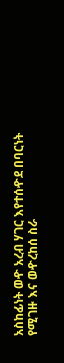አስከፊነት ወዯ አረብ ሃገር እየተሰዯደ በባርነት የሚገዙ እና ወዯረከሰ ስራ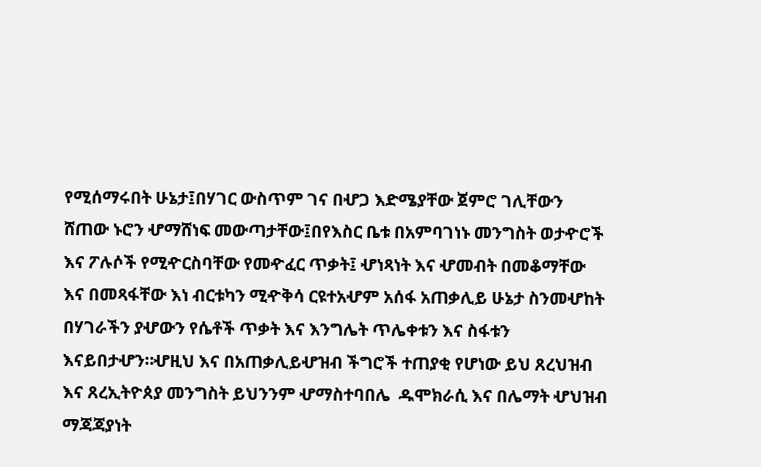የሚሰማሩበት ሁኔታ፤በሃገር ውስጥም ገና በሇጋ እድሜያቸው ጀምሮ ገሊቸውን ሸጠው ኑሮን ሇማሸነፍ መውጣታቸው፤በየእስር ቤቱ በአምባገነኑ መንግስት ወታዯሮች እና ፖሉሶች የሚዯርስባቸው የመዯፈር ጥቃት፤ ሇነጻነት እና ሇመብት በመቆማቸው እና በመጻፋቸው እነ ብርቱካን ሚዯቅሳ ርዩተአሇም አሰፋ አጠቃሊይ ሁኔታ ስንመሇከት በሃገራችን ያሇውን የሴቶች ጥቃት እና እንግሌት ጥሌቀቱን እና ስፋቱን እናይበታሇን።ሇዚህ እና በአጠቃሊይሇዝብ ችግሮች ተጠያቂ የሆነው ይህ ጸረህዝብ እና ጸረኢትዮጰያ መንግስት ይህንንም ሇማስተባበሌ  ዱሞክራሲ እና በሌማት ሇህዝብ ማጃጃያነት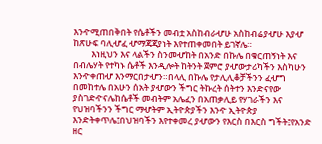እንዯሚጠበቅበት የሴቶችን መብቷ አስከብራሇሁ አስከብሬያሇሁ እያሇ ከጽሁፍ ባሊሇፈ ሇማጃጃያነት እየተጠቀመበት ይገኛሌ።
         እነዚህን እና ላልችን ስንመሇከት በአንድ በኩሌ በቁርጠኝነት እና በብሌሃት የተካኑ ሴቶች እንዲሎት ከትንት ጀምሮ ያሇውታሪካችን እስካሁን እንዯቀጠሇ እንማርበታሇን።በላሊ በኩሌ የታሊሊቆቻችንን ፈሇግ በመከተሌ በአሁን ሰአት ያሇውን ችግር ትኩረት ሰትተን እንድናየው ያስገድዯናሌከሴቶች መብትም አሌፈን በአጠቃሊይ የሃገራችን እና የህዝባችንን ችግር ማሇትም ኢትዮጵያችን እንዯ ኢትዮጵያ እንድትቀጥሌ፤በህዝባችን እየተቀመረ ያሇውን የእርስ በእርስ ግችት፤የአንድ ዘር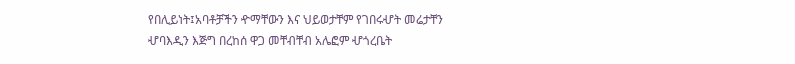የበሊይነት፤አባቶቻችን ዯማቸውን እና ህይወታቸም የገበሩሇት መሬታቸን ሇባእዲን እጅግ በረከሰ ዋጋ መቸብቸብ አሌፎም ሇጎረቤት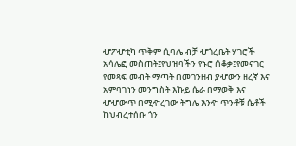ሇፖሇቲካ ጥቅም ሲባሌ ብቻ ሇጎረቤት ሃገሮች አሳሌፎ መስጠት፤የህዝባችን የኑሮ ሰቆቃ፤የመናገር የመጻፍ መብት ማጣት በመገንዘብ ያሇውን ዘረኛ እና አምባገነን መንግስት እኩይ ሴራ በማወቅ እና ሇሇውጥ በሚዯረገው ትግሌ እንዯ ጥንቶቹ ሴቶች ከህብረተሰቡ ጎን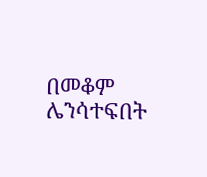በመቆም ሌንሳተፍበት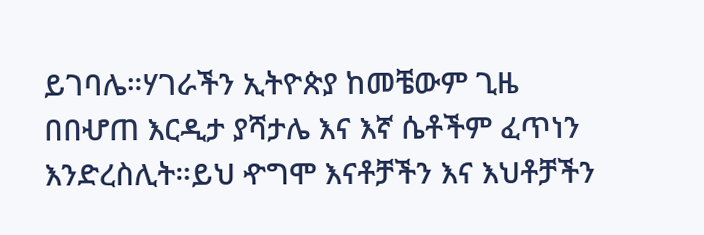ይገባሌ።ሃገራችን ኢትዮጵያ ከመቼውም ጊዜ በበሇጠ እርዲታ ያሻታሌ እና እኛ ሴቶችም ፈጥነን እንድረስሊት።ይህ ዯግሞ እናቶቻችን እና እህቶቻችን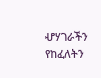ሇሃገራችን የከፈለትን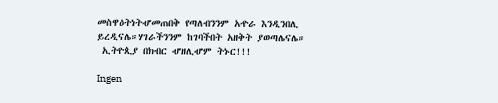መስዋዕትነትሇመጠበቅ የጣለብንንም አዯራ እንዲንበሊ ይረዲናሌ።ሃገራችንንም ከገባችበት አዘቅት ያወጣሌናሌ።
 ኢትዮጲያ በክብር ሇዘሊሇም ትኑር!!!

Ingen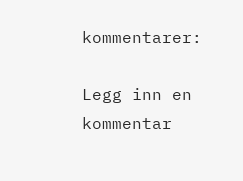kommentarer:

Legg inn en kommentar